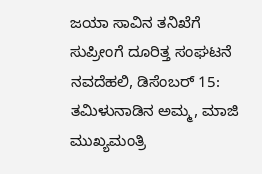ಜಯಾ ಸಾವಿನ ತನಿಖೆಗೆ ಸುಪ್ರೀಂಗೆ ದೂರಿತ್ತ ಸಂಘಟನೆ
ನವದೆಹಲಿ, ಡಿಸೆಂಬರ್ 15: ತಮಿಳುನಾಡಿನ ಅಮ್ಮ, ಮಾಜಿ ಮುಖ್ಯಮಂತ್ರಿ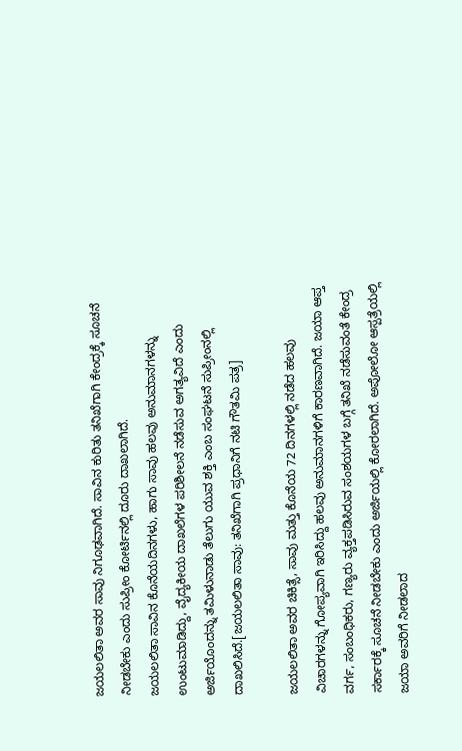ಜಯಲಲಿತಾ ಅವರ ಸಾವು ನಿಗೂಢವಾಗಿದೆ. ಸಾವಿನ ಕುರಿತು ತನಿಖೆಗಾಗಿ ಕೇಂದ್ರಕ್ಕೆ ಸೂಚನೆ ನೀಡಬೇಕು ಎಂದು ಸುಪ್ರೀಂ ಕೋರ್ಟಿನಲ್ಲಿ ದೂರು ದಾಖಲಾಗಿದೆ.
ಜಯಲಲಿತಾ ಸಾವಿನ ಕೊನೆಯದಿನಗಳು, ಹಾಗು ಸಾವು ಹಲವು ಅನುಮಾನಗಳನ್ನು ಉಂಟುಮಾಡಿದ್ದು, ವೈದ್ಯಕೀಯ ದಾಖಲೆಗಳ ಪರಿಶೀಲನೆ ನಡೆಸುವ ಅಗತ್ಯವಿದೆ ಎಂದು ಅರ್ಜಿಯೊಂದನ್ನು ತಮಿಳುನಾಡು ತೆಲುಗು ಯುವ ಶಕ್ತಿ ಎಂಬ ಸಂಘಟನೆ ಸುಪ್ರೀಂನಲ್ಲಿ ದಾಖಲಿಸಿದೆ.[ಜಯಲಲಿತಾ ಸಾವು: ತನಿಖೆಗಾಗಿ ಪ್ರಧಾನಿಗೆ ನಟಿ ಗೌತಮಿ ಪತ್ರ]

ಜಯಲಲಿತಾ ಅವರ ಚಿಕಿತ್ಸೆ, ಸಾವು ಮತ್ತು ಕೊನೆಯ 72 ದಿನಗಳಲ್ಲಿ ನಡೆದ ಹಲವು ವಿಚಾರಗಳನ್ನು ಗೋಪ್ಯವಾಗಿ ಇರಿಸಿದ್ದು ಹಲವು ಅನುಮಾನಗಳಿಗೆ ಕಾರಣವಾಗಿದೆ. ಜಯಾ ಆಪ್ತ ವರ್ಗ, ಸಂಬಂಧಿಕರು, ಗಣ್ಯರು ವ್ಯಕ್ತಪಡಿಸಿರುವ ಸಂಶಯಗಳ ಬಗ್ಗೆ ತನಿಖೆ ನಡೆಸುವಂತೆ ಕೇಂದ್ರ ಸರ್ಕಾರಕ್ಕೆ ಸೂಚನೆ ನೀಡಬೇಕು ಎಂದು ಅರ್ಜಿಯಲ್ಲಿ ಕೋರಲಾಗಿದೆ. ಅಪೋಲೋ ಆಸ್ಪತ್ರೆಯಲ್ಲಿ ಜಯಾ ಅವರಿಗೆ ನೀಡಲಾದ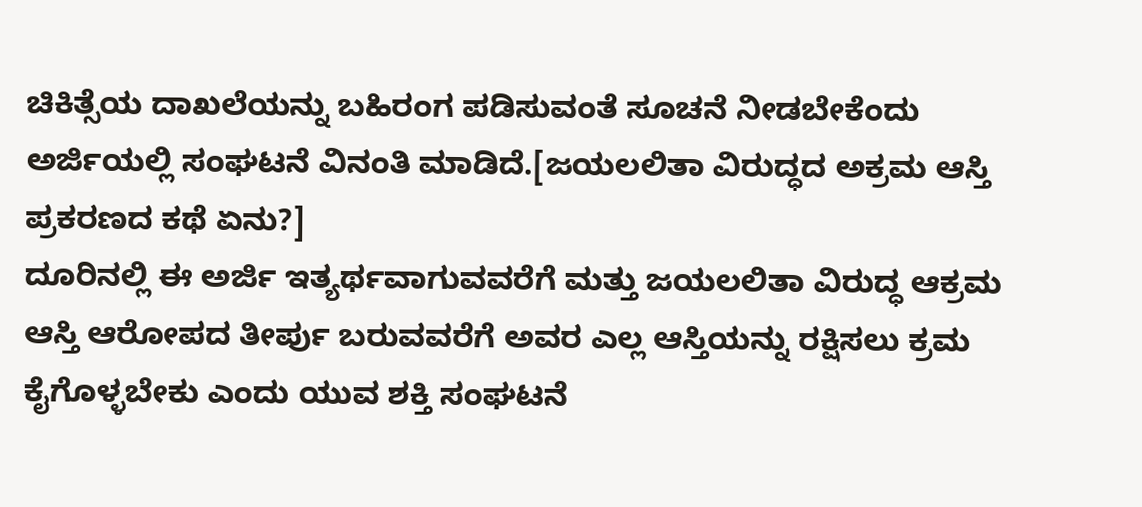ಚಿಕಿತ್ಸೆಯ ದಾಖಲೆಯನ್ನು ಬಹಿರಂಗ ಪಡಿಸುವಂತೆ ಸೂಚನೆ ನೀಡಬೇಕೆಂದು ಅರ್ಜಿಯಲ್ಲಿ ಸಂಘಟನೆ ವಿನಂತಿ ಮಾಡಿದೆ.[ಜಯಲಲಿತಾ ವಿರುದ್ಧದ ಅಕ್ರಮ ಆಸ್ತಿ ಪ್ರಕರಣದ ಕಥೆ ಏನು?]
ದೂರಿನಲ್ಲಿ ಈ ಅರ್ಜಿ ಇತ್ಯರ್ಥವಾಗುವವರೆಗೆ ಮತ್ತು ಜಯಲಲಿತಾ ವಿರುದ್ಧ ಆಕ್ರಮ ಆಸ್ತಿ ಆರೋಪದ ತೀರ್ಪು ಬರುವವರೆಗೆ ಅವರ ಎಲ್ಲ ಆಸ್ತಿಯನ್ನು ರಕ್ಷಿಸಲು ಕ್ರಮ ಕೈಗೊಳ್ಳಬೇಕು ಎಂದು ಯುವ ಶಕ್ತಿ ಸಂಘಟನೆ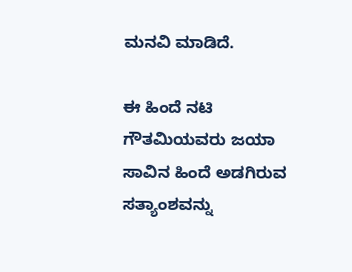ಮನವಿ ಮಾಡಿದೆ.

ಈ ಹಿಂದೆ ನಟಿ ಗೌತಮಿಯವರು ಜಯಾ ಸಾವಿನ ಹಿಂದೆ ಅಡಗಿರುವ ಸತ್ಯಾಂಶವನ್ನು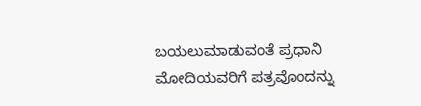ಬಯಲುಮಾಡುವಂತೆ ಪ್ರಧಾನಿ ಮೋದಿಯವರಿಗೆ ಪತ್ರವೊಂದನ್ನು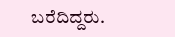ಬರೆದಿದ್ದರು.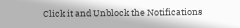Click it and Unblock the Notifications